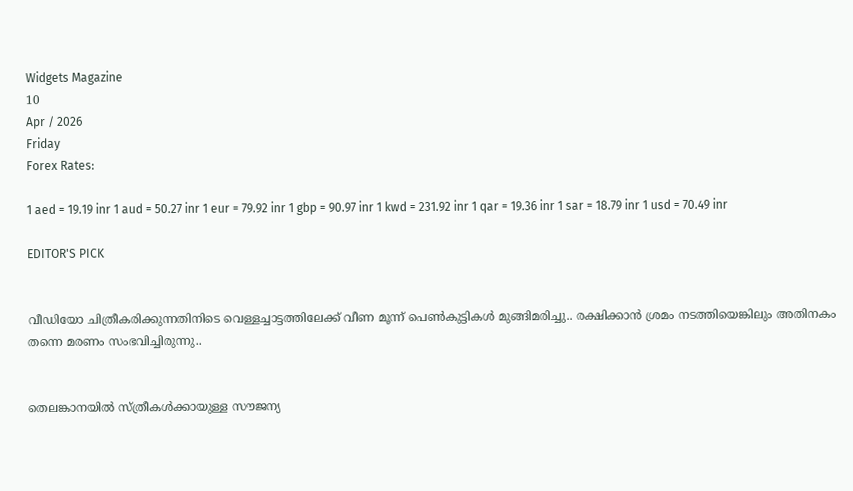Widgets Magazine
10
Apr / 2026
Friday
Forex Rates:

1 aed = 19.19 inr 1 aud = 50.27 inr 1 eur = 79.92 inr 1 gbp = 90.97 inr 1 kwd = 231.92 inr 1 qar = 19.36 inr 1 sar = 18.79 inr 1 usd = 70.49 inr

EDITOR'S PICK


വീഡിയോ ചിത്രീകരിക്കുന്നതിനിടെ വെള്ളച്ചാട്ടത്തിലേക്ക് വീണ മൂന്ന് പെൺകുട്ടികൾ മുങ്ങിമരിച്ചു.. രക്ഷിക്കാൻ ശ്രമം നടത്തിയെങ്കിലും അതിനകം തന്നെ മരണം സംഭവിച്ചിരുന്നു..


തെലങ്കാനയിൽ സ്‌ത്രീകൾക്കായുള്ള സൗജന്യ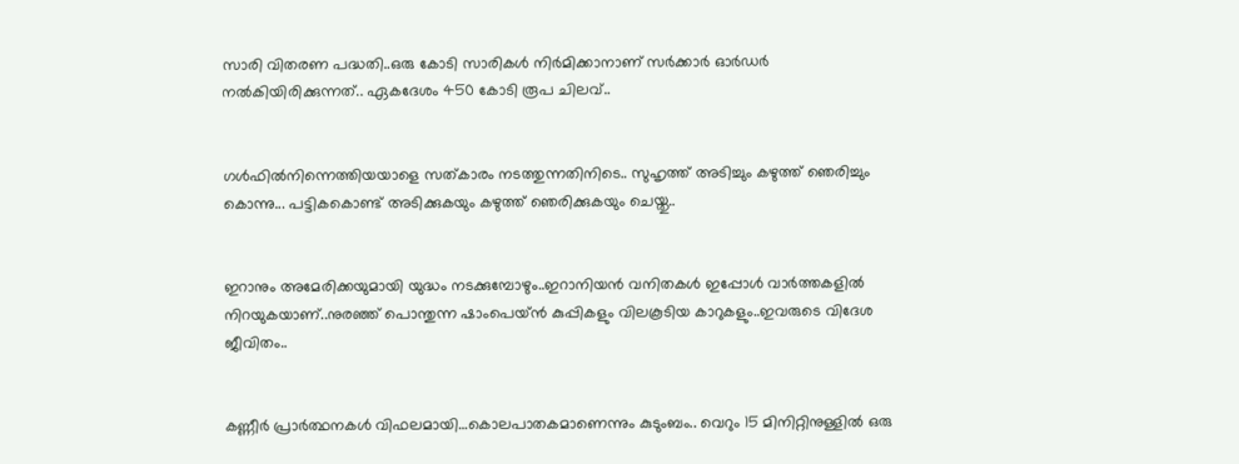സാരി വിതരണ പദ്ധതി..ഒരു കോടി സാരികൾ നിർമിക്കാനാണ് സർക്കാർ ഓർഡർ നൽകിയിരിക്കുന്നത്.. ഏകദേശം 450 കോടി രൂപ ചിലവ്..


ഗൾഫിൽനിന്നെത്തിയയാളെ സത്‌കാരം നടത്തുന്നതിനിടെ.. സുഹൃത്ത് അടിച്ചും കഴുത്ത് ഞെരിച്ചും കൊന്നു... പട്ടികകൊണ്ട് അടിക്കുകയും കഴുത്ത് ഞെരിക്കുകയും ചെയ്തു..


ഇറാനും അമേരിക്കയുമായി യുദ്ധം നടക്കുമ്പോഴും..ഇറാനിയൻ വനിതകൾ ഇപ്പോൾ വാർത്തകളിൽ നിറയുകയാണ്..നുരഞ്ഞ് പൊന്തുന്ന ഷാംപെയ്ൻ കുപ്പികളും വിലകൂടിയ കാറുകളും..ഇവരുടെ വിദേശ ജീവിതം..


കണ്ണീര്‍ പ്രാര്‍ത്ഥനകള്‍ വിഫലമായി...കൊലപാതകമാണെന്നും കുടുംബം.. വെറും 15 മിനിറ്റിനുള്ളില്‍ ഒരു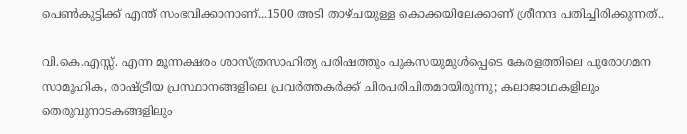പെണ്‍കുട്ടിക്ക് എന്ത് സംഭവിക്കാനാണ്...1500 അടി താഴ്ചയുള്ള കൊക്കയിലേക്കാണ് ശ്രീനന്ദ പതിച്ചിരിക്കുന്നത്..

വി.കെ.എസ്സ്. എന്ന മൂന്നക്ഷരം ശാസ്ത്രസാഹിത്യ പരിഷത്തും പുകസയുമുൾപ്പെടെ കേരളത്തിലെ പുരോഗമന സാമൂഹിക, രാഷ്ട്രീയ പ്രസ്ഥാനങ്ങളിലെ പ്രവർത്തകർക്ക് ചിരപരിചിതമായിരുന്നു; കലാജാഥകളിലും തെരുവുനാടകങ്ങളിലും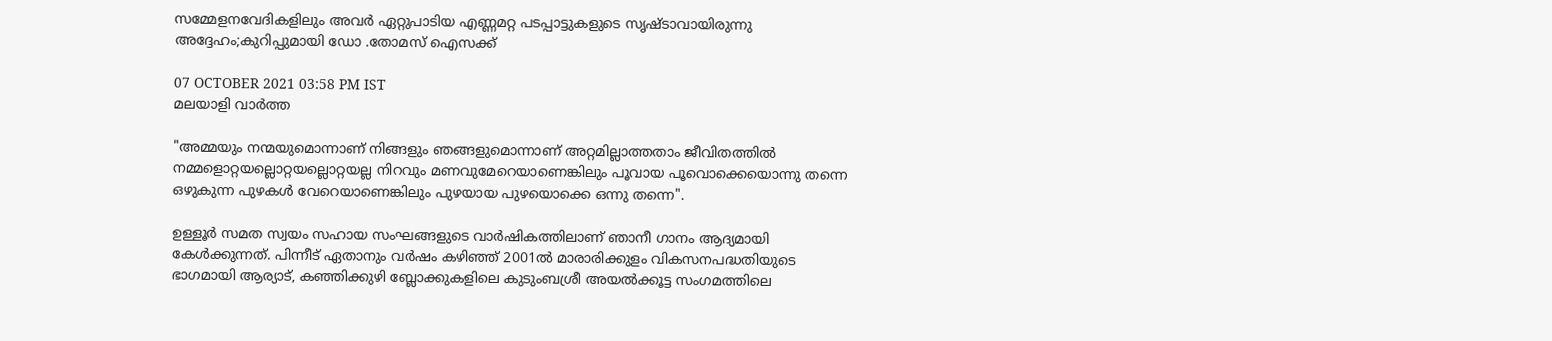സമ്മേളനവേദികളിലും അവർ ഏറ്റുപാടിയ എണ്ണമറ്റ പടപ്പാട്ടുകളുടെ സൃഷ്ടാവായിരുന്നു അദ്ദേഹം;കുറിപ്പുമായി ഡോ .തോമസ് ഐസക്ക്

07 OCTOBER 2021 03:58 PM IST
മലയാളി വാര്‍ത്ത

"അമ്മയും നന്മയുമൊന്നാണ് നിങ്ങളും ഞങ്ങളുമൊന്നാണ് അറ്റമില്ലാത്തതാം ജീവിതത്തിൽ നമ്മളൊറ്റയല്ലൊറ്റയല്ലൊറ്റയല്ല നിറവും മണവുമേറെയാണെങ്കിലും പൂവായ പൂവൊക്കെയൊന്നു തന്നെ ഒഴുകുന്ന പുഴകൾ വേറെയാണെങ്കിലും പുഴയായ പുഴയൊക്കെ ഒന്നു തന്നെ".

ഉള്ളൂർ സമത സ്വയം സഹായ സംഘങ്ങളുടെ വാർഷികത്തിലാണ് ഞാനീ ഗാനം ആദ്യമായി കേൾക്കുന്നത്. പിന്നീട് ഏതാനും വർഷം കഴിഞ്ഞ് 2001ൽ മാരാരിക്കുളം വികസനപദ്ധതിയുടെ ഭാഗമായി ആര്യാട്, കഞ്ഞിക്കുഴി ബ്ലോക്കുകളിലെ കുടുംബശ്രീ അയൽക്കൂട്ട സംഗമത്തിലെ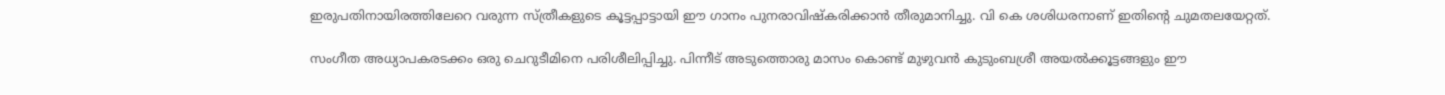ഇരുപതിനായിരത്തിലേറെ വരുന്ന സ്ത്രീകളുടെ കൂട്ടപ്പാട്ടായി ഈ ഗാനം പുനരാവിഷ്കരിക്കാൻ തീരുമാനിച്ചു. വി കെ ശശിധരനാണ് ഇതിന്റെ ചുമതലയേറ്റത്.

സംഗീത അധ്യാപകരടക്കം ഒരു ചെറുടീമിനെ പരിശീലിപ്പിച്ചു. പിന്നീട് അടുത്തൊരു മാസം കൊണ്ട് മുഴുവൻ കുടുംബശ്രീ അയൽക്കൂട്ടങ്ങളും ഈ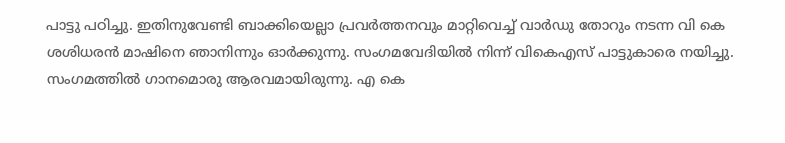പാട്ടു പഠിച്ചു. ഇതിനുവേണ്ടി ബാക്കിയെല്ലാ പ്രവർത്തനവും മാറ്റിവെച്ച് വാർഡു തോറും നടന്ന വി കെ ശശിധരൻ മാഷിനെ ഞാനിന്നും ഓർക്കുന്നു. സംഗമവേദിയിൽ നിന്ന് വികെഎസ് പാട്ടുകാരെ നയിച്ചു. സംഗമത്തിൽ ഗാനമൊരു ആരവമായിരുന്നു. എ കെ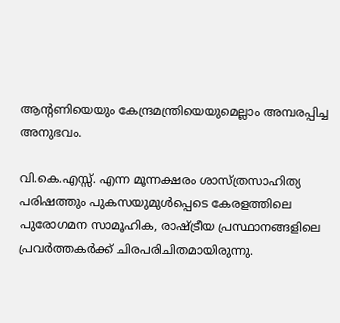ആന്റണിയെയും കേന്ദ്രമന്ത്രിയെയുമെല്ലാം അമ്പരപ്പിച്ച അനുഭവം.

വി.കെ.എസ്സ്. എന്ന മൂന്നക്ഷരം ശാസ്ത്രസാഹിത്യ പരിഷത്തും പുകസയുമുൾപ്പെടെ കേരളത്തിലെ പുരോഗമന സാമൂഹിക, രാഷ്ട്രീയ പ്രസ്ഥാനങ്ങളിലെ പ്രവർത്തകർക്ക് ചിരപരിചിതമായിരുന്നു.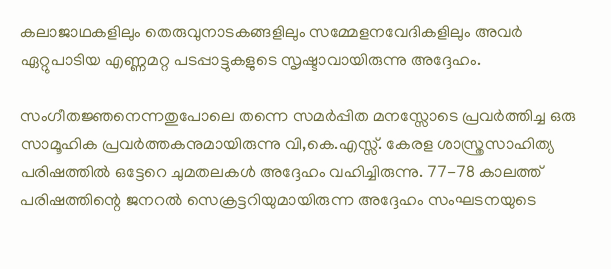കലാജാഥകളിലും തെരുവുനാടകങ്ങളിലും സമ്മേളനവേദികളിലും അവർ ഏറ്റുപാടിയ എണ്ണമറ്റ പടപ്പാട്ടുകളുടെ സൃഷ്ടാവായിരുന്നു അദ്ദേഹം.

സംഗീതജ്ഞനെന്നതുപോലെ തന്നെ സമർപ്പിത മനസ്സോടെ പ്രവർത്തിച്ച ഒരു സാമൂഹിക പ്രവർത്തകനുമായിരുന്നു വി,കെ.എസ്സ്. കേരള ശാസ്ത്രസാഹിത്യ പരിഷത്തിൽ ഒട്ടേറെ ചുമതലകൾ അദ്ദേഹം വഹിച്ചിരുന്നു. 77-78 കാലത്ത് പരിഷത്തിന്റെ ജനറൽ സെക്രട്ടറിയുമായിരുന്ന അദ്ദേഹം സംഘടനയുടെ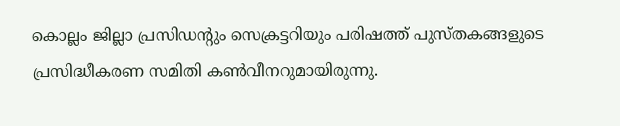കൊല്ലം ജില്ലാ പ്രസിഡന്റും സെക്രട്ടറിയും പരിഷത്ത് പുസ്തകങ്ങളുടെ പ്രസിദ്ധീകരണ സമിതി കൺവീനറുമായിരുന്നു.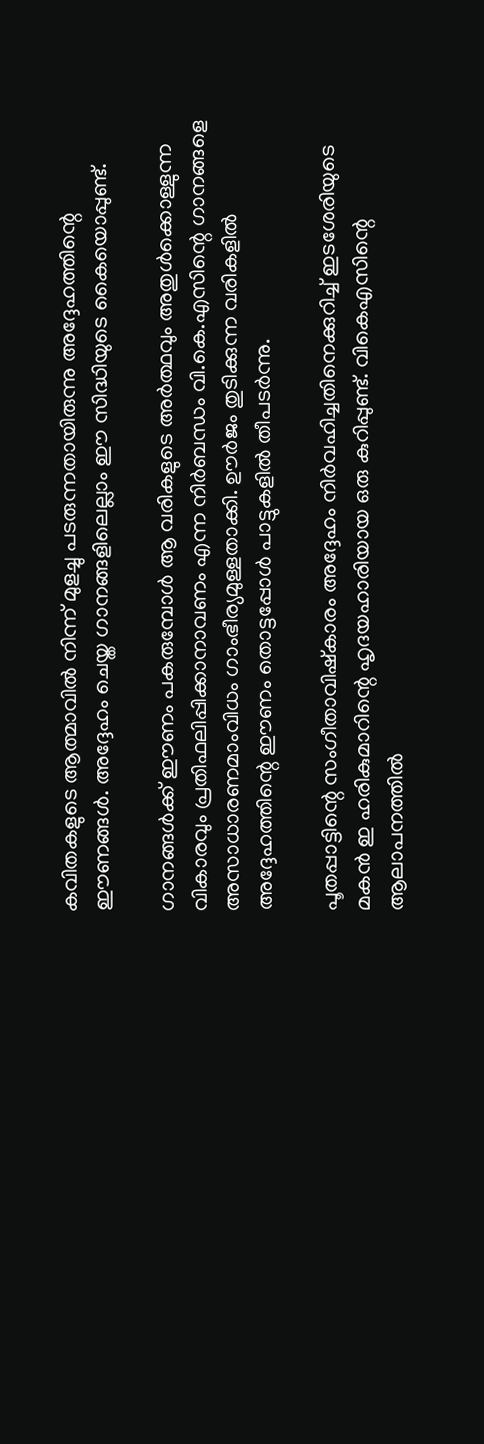കവിതകളുടെ ആത്മാവിൽ നിന്ന് മുളച്ചു പടരുന്നതായിരുന്നു അദ്ദേഹത്തിന്റെ ഈണങ്ങൾ. അദ്ദേഹം ചെയ്ത ഗാനങ്ങളിലെല്ലാം ഈ സിദ്ധിയുടെ കൈയൊപ്പുണ്ട്.

ഗാനങ്ങൾക്ക് ഈണം പകരുമ്പോൾ ആ വരികളുടെ അർത്ഥവും അതുൾക്കൊള്ളുന്ന വികാരവും പ്രതിഫലിപ്പിക്കാനാവണം എന്ന നിർബന്ധം വി.കെ.എസിന്റെ ഗാനങ്ങളെ അസാധാരണമാംവിധം ഗാംഭീര്യമുള്ളതാക്കി. ഊർജം തുടിക്കുന്ന വരികളിൽ അദ്ദേഹത്തിന്റെ ഈണം തൊട്ടപ്പോൾ പാട്ടുകളിൽ തീപടർന്നു.

പൂതപ്പാട്ടിന്റെ സംഗീതാവിഷ്കാരം അദ്ദേഹം നിർവഹിച്ചതിനെക്കുറിച്ച് ഇടശേരിയുടെ മകൻ ഇ ഹരികുമാറിന്റെ ഹൃദയഹാരിയായ ഒരു കുറിപ്പുണ്ട്. വികെഎസിന്റെ ആലാപനത്തിൽ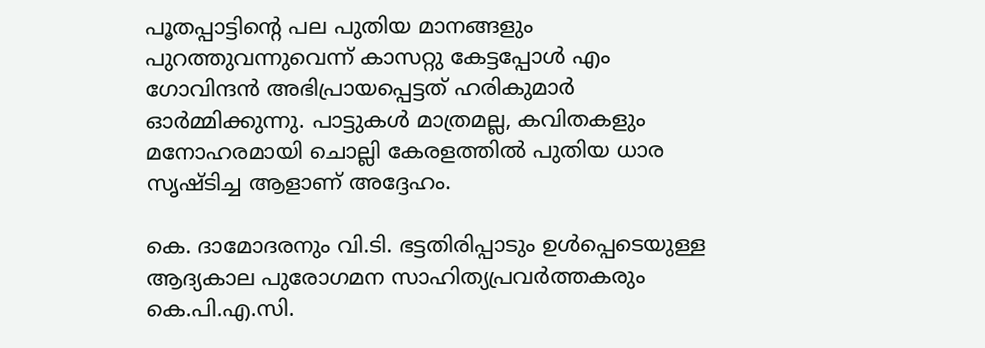പൂതപ്പാട്ടിന്റെ പല പുതിയ മാനങ്ങളും പുറത്തുവന്നുവെന്ന് കാസറ്റു കേട്ടപ്പോൾ എം ഗോവിന്ദൻ അഭിപ്രായപ്പെട്ടത് ഹരികുമാർ ഓർമ്മിക്കുന്നു. പാട്ടുകൾ മാത്രമല്ല, കവിതകളും മനോഹരമായി ചൊല്ലി കേരളത്തിൽ പുതിയ ധാര സൃഷ്ടിച്ച ആളാണ് അദ്ദേഹം.

കെ. ദാമോദരനും വി.ടി. ഭട്ടതിരിപ്പാടും ഉൾപ്പെടെയുള്ള ആദ്യകാല പുരോഗമന സാഹിത്യപ്രവർത്തകരും കെ.പി.എ.സി.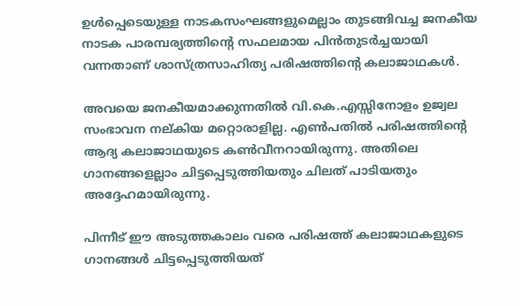ഉൾപ്പെടെയുള്ള നാടകസംഘങ്ങളുമെല്ലാം തുടങ്ങിവച്ച ജനകീയ നാടക പാരമ്പര്യത്തിന്റെ സഫലമായ പിൻതുടർച്ചയായി വന്നതാണ് ശാസ്ത്രസാഹിത്യ പരിഷത്തിന്റെ കലാജാഥകൾ.

അവയെ ജനകീയമാക്കുന്നതിൽ വി.കെ.എസ്സിനോളം ഉജ്വല സംഭാവന നല്കിയ മറ്റൊരാളില്ല. എൺപതിൽ പരിഷത്തിന്റെ ആദ്യ കലാജാഥയുടെ കൺവീനറായിരുന്നു. അതിലെ ഗാനങ്ങളെല്ലാം ചിട്ടപ്പെടുത്തിയതും ചിലത് പാടിയതും അദ്ദേഹമായിരുന്നു.

പിന്നീട് ഈ അടുത്തകാലം വരെ പരിഷത്ത് കലാജാഥകളുടെ ഗാനങ്ങൾ ചിട്ടപ്പെടുത്തിയത്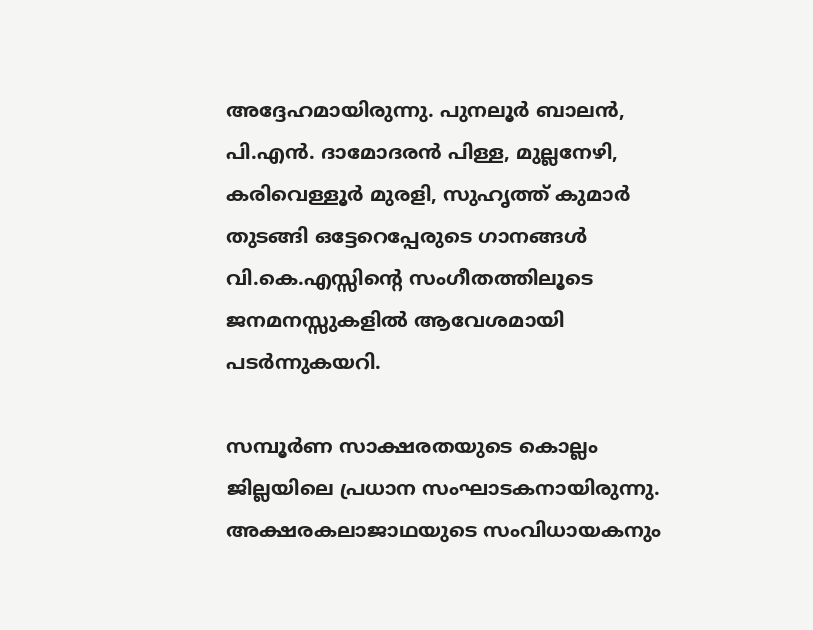അദ്ദേഹമായിരുന്നു. പുനലൂർ ബാലൻ, പി.എൻ. ദാമോദരൻ പിള്ള, മുല്ലനേഴി, കരിവെള്ളൂർ മുരളി, സുഹൃത്ത് കുമാർ തുടങ്ങി ഒട്ടേറെപ്പേരുടെ ഗാനങ്ങൾ വി.കെ.എസ്സിന്റെ സംഗീതത്തിലൂടെ ജനമനസ്സുകളിൽ ആവേശമായി പടർന്നുകയറി.

സമ്പൂർണ സാക്ഷരതയുടെ കൊല്ലം ജില്ലയിലെ പ്രധാന സംഘാടകനായിരുന്നു. അക്ഷരകലാജാഥയുടെ സംവിധായകനും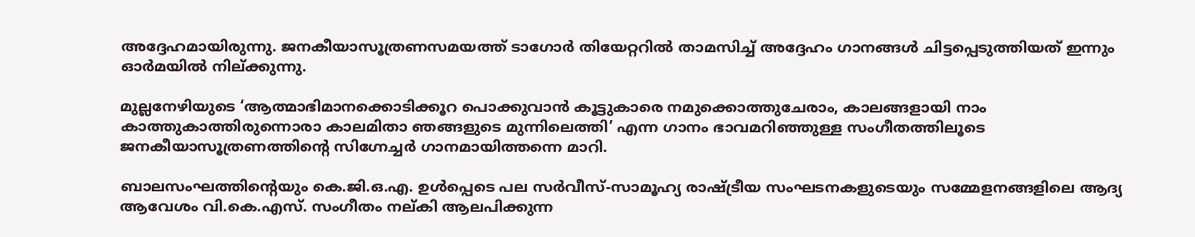അദ്ദേഹമായിരുന്നു. ജനകീയാസൂത്രണസമയത്ത് ടാഗോർ തിയേറ്ററിൽ താമസിച്ച് അദ്ദേഹം ഗാനങ്ങൾ ചിട്ടപ്പെടുത്തിയത് ഇന്നും ഓർമയിൽ നില്ക്കുന്നു.

മുല്ലനേഴിയുടെ ‘ആത്മാഭിമാനക്കൊടിക്കൂറ പൊക്കുവാൻ കൂട്ടുകാരെ നമുക്കൊത്തുചേരാം, കാലങ്ങളായി നാം കാത്തുകാത്തിരുന്നൊരാ കാലമിതാ ഞങ്ങളുടെ മുന്നിലെത്തി’ എന്ന ഗാനം ഭാവമറിഞ്ഞുള്ള സംഗീതത്തിലൂടെ ജനകീയാസൂത്രണത്തിന്റെ സിഗ്നേച്ചർ ഗാനമായിത്തന്നെ മാറി.

ബാലസംഘത്തിന്റെയും കെ.ജി.ഒ.എ. ഉൾപ്പെടെ പല സർവീസ്-സാമൂഹ്യ രാഷ്ട്രീയ സംഘടനകളുടെയും സമ്മേളനങ്ങളിലെ ആദ്യ ആവേശം വി.കെ.എസ്. സംഗീതം നല്കി ആലപിക്കുന്ന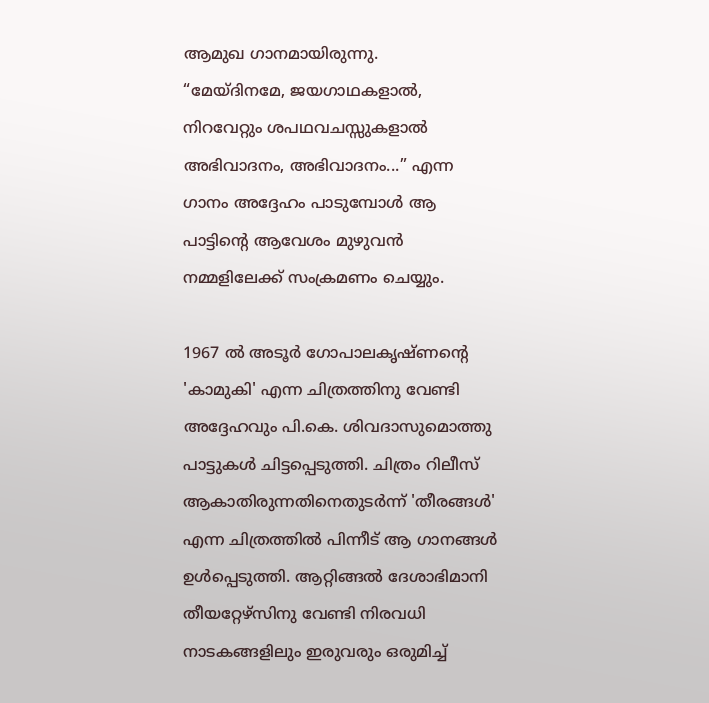ആമുഖ ഗാനമായിരുന്നു.
“മേയ്ദിനമേ, ജയഗാഥകളാൽ, നിറവേറ്റും ശപഥവചസ്സുകളാൽ അഭിവാദനം, അഭിവാദനം...” എന്ന ഗാനം അദ്ദേഹം പാടുമ്പോൾ ആ പാട്ടിന്റെ ആവേശം മുഴുവൻ നമ്മളിലേക്ക് സംക്രമണം ചെയ്യും.

1967 ൽ അടൂർ ഗോപാലകൃഷ്ണന്റെ 'കാമുകി' എന്ന ചിത്രത്തിനു വേണ്ടി അദ്ദേഹവും പി.കെ. ശിവദാസുമൊത്തു പാട്ടുകൾ ചിട്ടപ്പെടുത്തി. ചിത്രം റിലീസ് ആകാതിരുന്നതിനെതുടർന്ന് 'തീരങ്ങൾ' എന്ന ചിത്രത്തിൽ പിന്നീട് ആ ഗാനങ്ങൾ ഉൾപ്പെടുത്തി. ആറ്റിങ്ങൽ ദേശാഭിമാനി തീയറ്റേഴ്സിനു വേണ്ടി നിരവധി നാടകങ്ങളിലും ഇരുവരും ഒരുമിച്ച്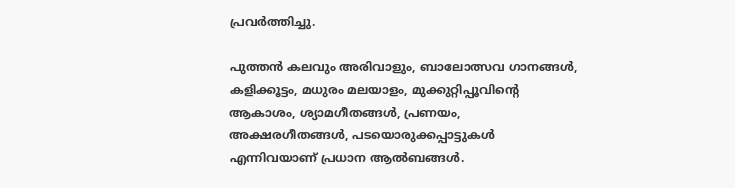പ്രവർത്തിച്ചു.

പുത്തൻ കലവും അരിവാളും, ബാലോത്സവ ഗാനങ്ങൾ, കളിക്കൂട്ടം, മധുരം മലയാളം, മുക്കുറ്റിപ്പൂവിന്റെ ആകാശം, ശ്യാമഗീതങ്ങൾ, പ്രണയം, അക്ഷരഗീതങ്ങൾ, പടയൊരുക്കപ്പാട്ടുകൾ എന്നിവയാണ് പ്രധാന ആൽബങ്ങൾ.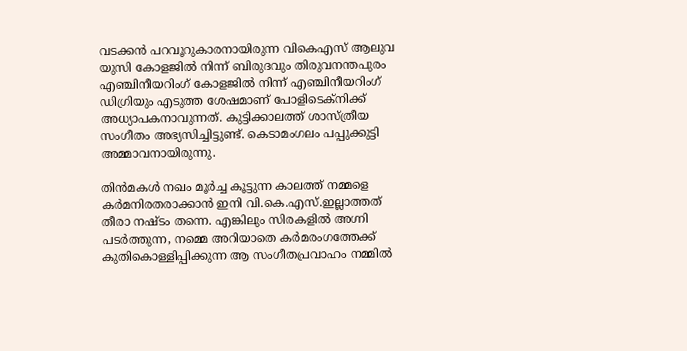വടക്കൻ പറവൂറുകാരനായിരുന്ന വികെഎസ് ആലുവ യുസി കോളജിൽ നിന്ന് ബിരുദവും തിരുവനന്തപുരം എഞ്ചിനീയറിംഗ് കോളജിൽ നിന്ന് എഞ്ചിനീയറിംഗ് ഡിഗ്രിയും എടുത്ത ശേഷമാണ് പോളിടെക്നിക്ക് അധ്യാപകനാവുന്നത്. കുട്ടിക്കാലത്ത് ശാസ്ത്രീയ സംഗീതം അഭ്യസിച്ചിട്ടുണ്ട്. കെടാമംഗലം പപ്പുക്കുട്ടി അമ്മാവനായിരുന്നു.

തിൻമകൾ നഖം മൂർച്ച കൂട്ടുന്ന കാലത്ത് നമ്മളെ കർമനിരതരാക്കാൻ ഇനി വി.കെ.എസ്.ഇല്ലാത്തത് തീരാ നഷ്ടം തന്നെ. എങ്കിലും സിരകളിൽ അഗ്നി പടർത്തുന്ന, നമ്മെ അറിയാതെ കർമരംഗത്തേക്ക് കുതികൊള്ളിപ്പിക്കുന്ന ആ സംഗീതപ്രവാഹം നമ്മിൽ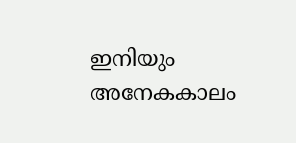ഇനിയും അനേകകാലം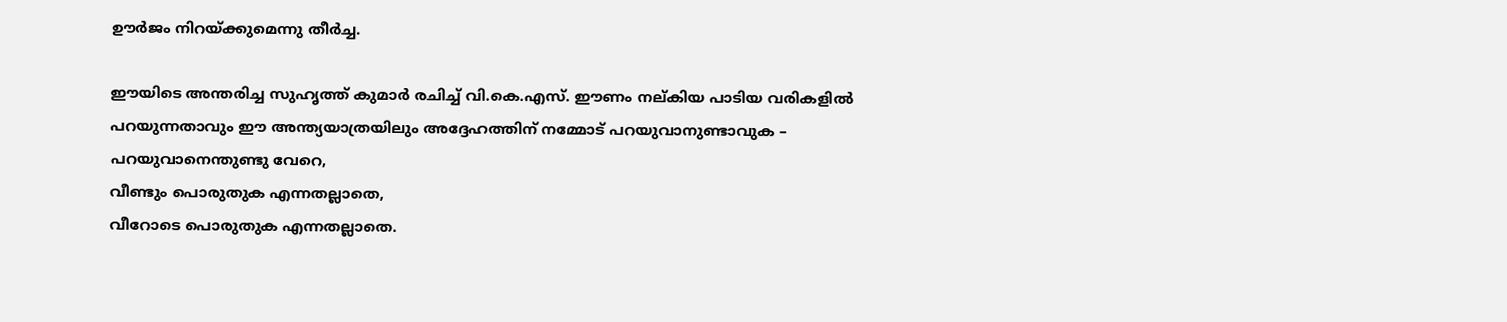ഊർജം നിറയ്ക്കുമെന്നു തീർച്ച.

ഈയിടെ അന്തരിച്ച സുഹൃത്ത് കുമാർ രചിച്ച് വി.കെ.എസ്. ഈണം നല്കിയ പാടിയ വരികളിൽ പറയുന്നതാവും ഈ അന്ത്യയാത്രയിലും അദ്ദേഹത്തിന് നമ്മോട് പറയുവാനുണ്ടാവുക –
പറയുവാനെന്തുണ്ടു വേറെ,
വീണ്ടും പൊരുതുക എന്നതല്ലാതെ,
വീറോടെ പൊരുതുക എന്നതല്ലാതെ.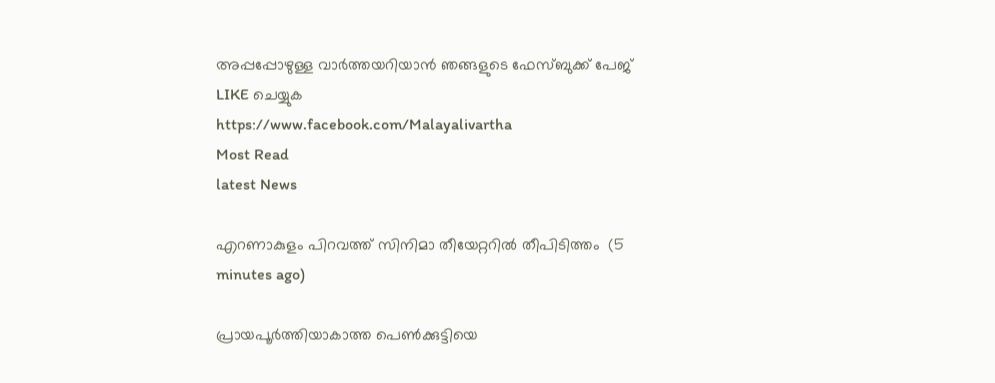അപ്പപ്പോഴുള്ള വാര്‍ത്തയറിയാന്‍ ഞങ്ങളുടെ ഫേസ്‌ബുക്ക്‌ പേജ് LIKE ചെയ്യുക
https://www.facebook.com/Malayalivartha
Most Read
latest News

എറണാകുളം പിറവത്ത് സിനിമാ തീയേറ്ററില്‍ തീപിടിത്തം  (5 minutes ago)

പ്രായപൂര്‍ത്തിയാകാത്ത പെണ്‍ക്കുട്ടിയെ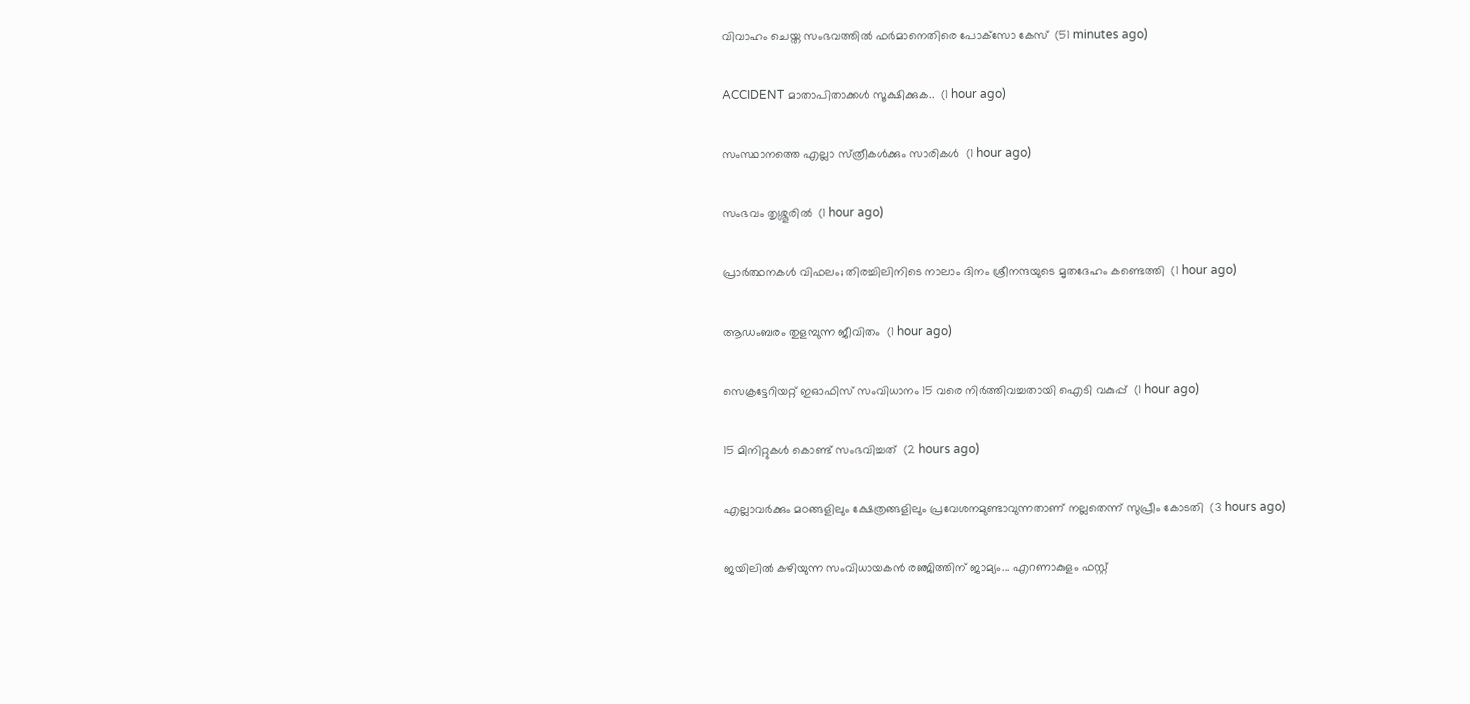വിവാഹം ചെയ്ത സംഭവത്തില്‍ ഫര്‍മാനെതിരെ പോക്‌സോ കേസ്  (51 minutes ago)

ACCIDENT മാതാപിതാക്കൾ സൂക്ഷിക്കുക..  (1 hour ago)

സംസ്ഥാനത്തെ എല്ലാ സ്‌ത്രീകൾക്കും സാരികൾ  (1 hour ago)

സംഭവം തൃശ്ശൂരിൽ  (1 hour ago)

പ്രാര്‍ത്ഥനകള്‍ വിഫലം; തിരച്ചിലിനിടെ നാലാം ദിനം ശ്രീനന്ദയുടെ മൃതദേഹം കണ്ടെത്തി  (1 hour ago)

ആഡംബരം തുളമ്പുന്ന ജീവിതം  (1 hour ago)

സെക്രട്ടേറിയറ്റ് ഇഓഫിസ് സംവിധാനം 15 വരെ നിര്‍ത്തിവച്ചതായി ഐടി വകുപ്പ്  (1 hour ago)

15 മിനിറ്റുകള്‍ കൊണ്ട് സംഭവിച്ചത്  (2 hours ago)

എല്ലാവർക്കും മഠങ്ങളിലും ക്ഷേത്രങ്ങളിലും പ്രവേശനമുണ്ടാവുന്നതാണ് നല്ലതെന്ന് സുപ്രീം കോടതി  (3 hours ago)

ജയിലിൽ കഴിയുന്ന സംവിധായകൻ രഞ്ജിത്തിന് ജാമ്യം... എറണാകുളം ഫസ്റ്റ്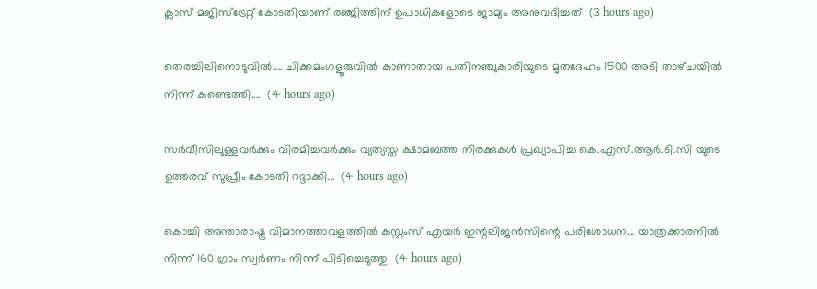ക്ലാസ് മജിസ്‌ട്രേറ്റ് കോടതിയാണ് രഞ്ജിത്തിന് ഉപാധികളോടെ ജാമ്യം അനുവദിച്ചത്  (3 hours ago)

തെരച്ചിലിനൊടുവിൽ.... ചിക്കമംഗളൂരുവിൽ കാണാതായ പതിനഞ്ചുകാരിയുടെ മൃതദേഹം 1500 അടി താഴ്‌ചയിൽ നിന്ന് കണ്ടെത്തി....  (4 hours ago)

സർവീസിലുള്ളവർക്കും വിരമിച്ചവർക്കും വ്യത്യസ്ത ക്ഷാമബത്ത നിരക്കുകൾ പ്രഖ്യാപിച്ച കെ.എസ്.ആർ.ടി.സി യുടെ ഉത്തരവ് സുപ്രീം കോടതി റദ്ദാക്കി...  (4 hours ago)

കൊച്ചി അന്താരാഷ്ട്ര വിമാനത്താവളത്തിൽ കസ്റ്റംസ് എയർ ഇന്റലിജൻസിന്റെ പരിശോധന... യാത്രക്കാരനിൽ നിന്ന് 160 ഗ്രാം സ്വർണം നിന്ന് പിടിച്ചെടുത്തു  (4 hours ago)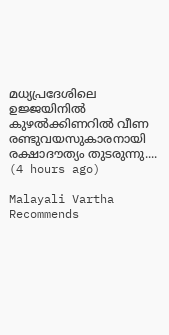മധ്യപ്രദേശിലെ ഉജ്ജയിനിൽ കുഴൽക്കിണറിൽ വീണ രണ്ടുവയസുകാരനായി രക്ഷാദൗത്യം തുടരുന്നു....  (4 hours ago)

Malayali Vartha Recommends